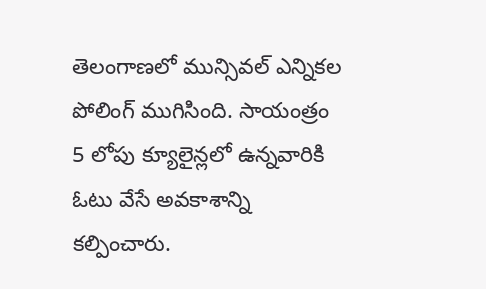తెలంగాణలో మున్సివల్ ఎన్నికల పోలింగ్ ముగిసింది. సాయంత్రం 5 లోపు క్యూలైన్లలో ఉన్నవారికి ఓటు వేసే అవకాశాన్ని కల్పించారు.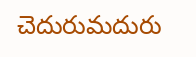చెదురుమదురు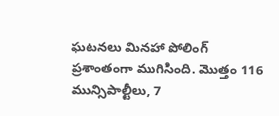ఘటనలు మినహా పోలింగ్ ప్రశాంతంగా ముగిసింది. మొత్తం 116 మున్సిపాల్టీలు, 7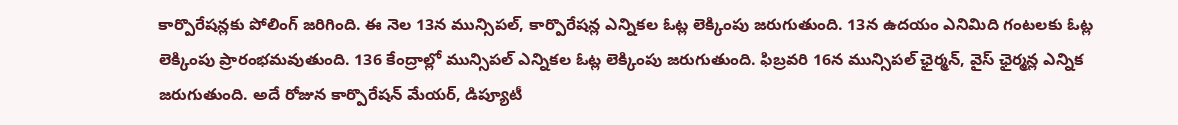కార్పొరేషన్లకు పోలింగ్ జరిగింది. ఈ నెల 13న మున్సిపల్, కార్పొరేషన్ల ఎన్నికల ఓట్ల లెక్కింపు జరుగుతుంది. 13న ఉదయం ఎనిమిది గంటలకు ఓట్ల లెక్కింపు ప్రారంభమవుతుంది. 136 కేంద్రాల్లో మున్సిపల్ ఎన్నికల ఓట్ల లెక్కింపు జరుగుతుంది. ఫిబ్రవరి 16న మున్సిపల్ ఛైర్మన్, వైస్ ఛైర్మన్ల ఎన్నిక జరుగుతుంది. అదే రోజున కార్పొరేషన్ మేయర్, డిప్యూటీ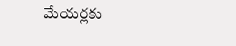మేయర్లకు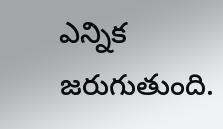ఎన్నిక జరుగుతుంది.